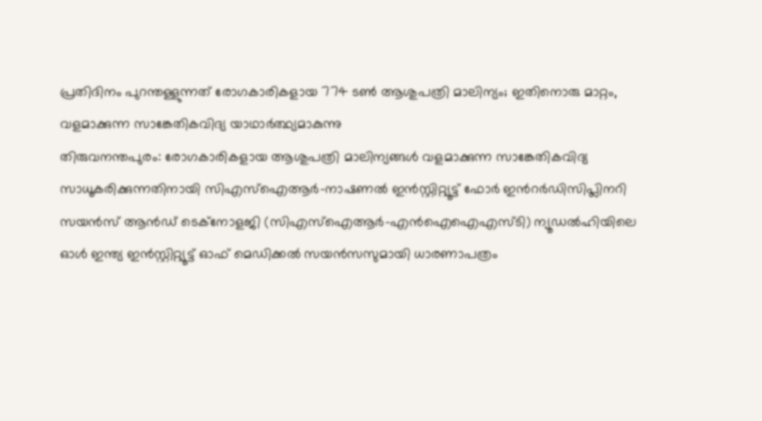പ്രതിദിനം പുറന്തള്ളുന്നത് രോഗകാരികളായ 774 ടൺ ആശുപത്രി മാലിന്യം; ഇതിനൊരു മാറ്റം, വളമാക്കുന്ന സാങ്കേതികവിദ്യ യാഥാർത്ഥ്യമാകുന്നു
തിരുവനന്തപുരം: രോഗകാരികളായ ആശുപത്രി മാലിന്യങ്ങൾ വളമാക്കുന്ന സാങ്കേതികവിദ്യ സാധൂകരിക്കുന്നതിനായി സിഎസ്ഐആർ-നാഷണൽ ഇൻസ്റ്റിറ്റ്യൂട്ട് ഫോർ ഇൻറർഡിസിപ്ലിനറി സയൻസ് ആൻഡ് ടെക്നോളജി (സിഎസ്ഐആർ-എൻഐഐഎസ്ടി) ന്യൂഡൽഹിയിലെ ഓൾ ഇന്ത്യ ഇൻസ്റ്റിറ്റ്യൂട്ട് ഓഫ് മെഡിക്കൽ സയൻസസുമായി ധാരണാപത്രം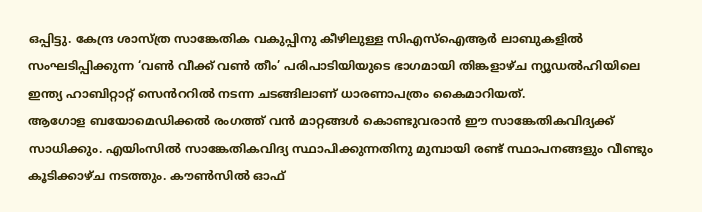ഒപ്പിട്ടു. കേന്ദ്ര ശാസ്ത്ര സാങ്കേതിക വകുപ്പിനു കീഴിലുള്ള സിഎസ്ഐആർ ലാബുകളിൽ സംഘടിപ്പിക്കുന്ന ‘വൺ വീക്ക് വൺ തീം’ പരിപാടിയിയുടെ ഭാഗമായി തിങ്കളാഴ്ച ന്യൂഡൽഹിയിലെ ഇന്ത്യ ഹാബിറ്റാറ്റ് സെൻററിൽ നടന്ന ചടങ്ങിലാണ് ധാരണാപത്രം കൈമാറിയത്.
ആഗോള ബയോമെഡിക്കൽ രംഗത്ത് വൻ മാറ്റങ്ങൾ കൊണ്ടുവരാൻ ഈ സാങ്കേതികവിദ്യക്ക് സാധിക്കും. എയിംസിൽ സാങ്കേതികവിദ്യ സ്ഥാപിക്കുന്നതിനു മുമ്പായി രണ്ട് സ്ഥാപനങ്ങളും വീണ്ടും കൂടിക്കാഴ്ച നടത്തും. കൗൺസിൽ ഓഫ്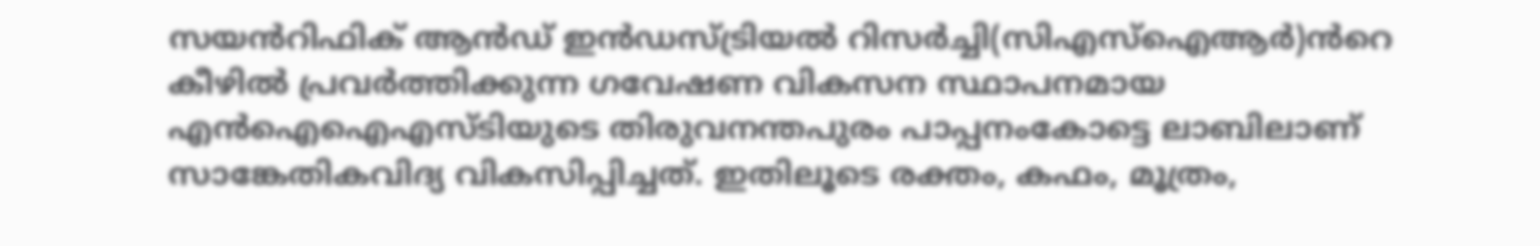സയൻറിഫിക് ആൻഡ് ഇൻഡസ്ട്രിയൽ റിസർച്ചി(സിഎസ്ഐആർ)ൻറെ കീഴിൽ പ്രവർത്തിക്കുന്ന ഗവേഷണ വികസന സ്ഥാപനമായ എൻഐഐഎസ്ടിയുടെ തിരുവനന്തപുരം പാപ്പനംകോട്ടെ ലാബിലാണ് സാങ്കേതികവിദ്യ വികസിപ്പിച്ചത്. ഇതിലൂടെ രക്തം, കഫം, മൂത്രം,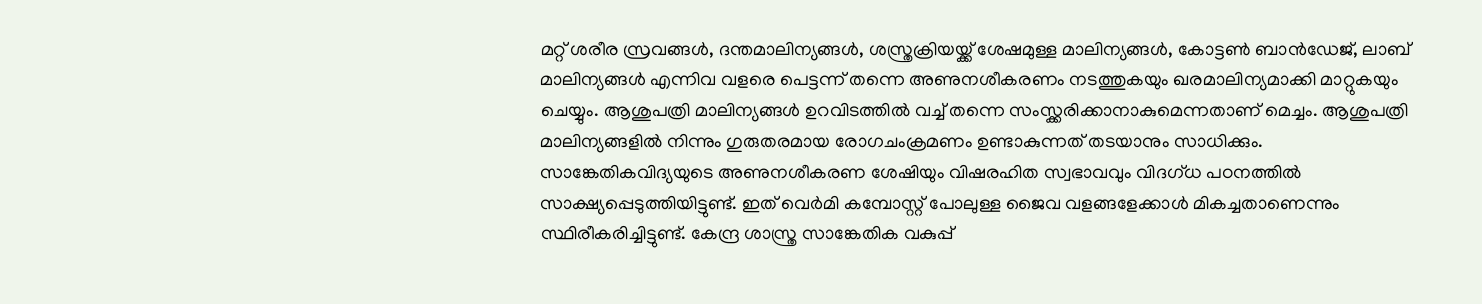മറ്റ് ശരീര സ്രവങ്ങൾ, ദന്തമാലിന്യങ്ങൾ, ശസ്ത്രക്രിയയ്ക്ക് ശേഷമുള്ള മാലിന്യങ്ങൾ, കോട്ടൺ ബാൻഡേജ്, ലാബ് മാലിന്യങ്ങൾ എന്നിവ വളരെ പെട്ടന്ന് തന്നെ അണുനശീകരണം നടത്തുകയും ഖരമാലിന്യമാക്കി മാറ്റുകയും ചെയ്യും. ആശുപത്രി മാലിന്യങ്ങൾ ഉറവിടത്തിൽ വച്ച് തന്നെ സംസ്ക്കരിക്കാനാകുമെന്നതാണ് മെച്ചം. ആശുപത്രി മാലിന്യങ്ങളിൽ നിന്നും ഗുരുതരമായ രോഗചംക്രമണം ഉണ്ടാകുന്നത് തടയാനും സാധിക്കും.
സാങ്കേതികവിദ്യയുടെ അണുനശീകരണ ശേഷിയും വിഷരഹിത സ്വഭാവവും വിദഗ്ധ പഠനത്തിൽ സാക്ഷ്യപ്പെടുത്തിയിട്ടുണ്ട്. ഇത് വെർമി കമ്പോസ്റ്റ് പോലുള്ള ജൈവ വളങ്ങളേക്കാൾ മികച്ചതാണെന്നും സ്ഥിരീകരിച്ചിട്ടുണ്ട്. കേന്ദ്ര ശാസ്ത്ര സാങ്കേതിക വകുപ്പ്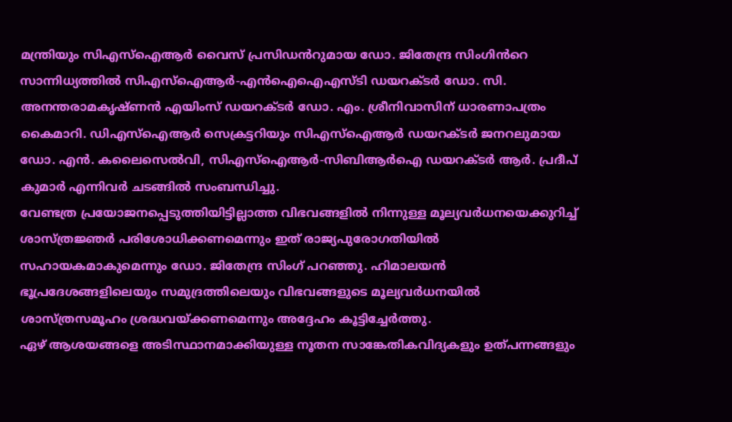മന്ത്രിയും സിഎസ്ഐആർ വൈസ് പ്രസിഡൻറുമായ ഡോ. ജിതേന്ദ്ര സിംഗിൻറെ സാന്നിധ്യത്തിൽ സിഎസ്ഐആർ-എൻഐഐഎസ്ടി ഡയറക്ടർ ഡോ. സി. അനന്തരാമകൃഷ്ണൻ എയിംസ് ഡയറക്ടർ ഡോ. എം. ശ്രീനിവാസിന് ധാരണാപത്രം കൈമാറി. ഡിഎസ്ഐആർ സെക്രട്ടറിയും സിഎസ്ഐആർ ഡയറക്ടർ ജനറലുമായ ഡോ. എൻ. കലൈസെൽവി, സിഎസ്ഐആർ-സിബിആർഐ ഡയറക്ടർ ആർ. പ്രദീപ് കുമാർ എന്നിവർ ചടങ്ങിൽ സംബന്ധിച്ചു.
വേണ്ടത്ര പ്രയോജനപ്പെടുത്തിയിട്ടില്ലാത്ത വിഭവങ്ങളിൽ നിന്നുള്ള മൂല്യവർധനയെക്കുറിച്ച് ശാസ്ത്രജ്ഞർ പരിശോധിക്കണമെന്നും ഇത് രാജ്യപുരോഗതിയിൽ സഹായകമാകുമെന്നും ഡോ. ജിതേന്ദ്ര സിംഗ് പറഞ്ഞു. ഹിമാലയൻ ഭൂപ്രദേശങ്ങളിലെയും സമുദ്രത്തിലെയും വിഭവങ്ങളുടെ മൂല്യവർധനയിൽ ശാസ്ത്രസമൂഹം ശ്രദ്ധവയ്ക്കണമെന്നും അദ്ദേഹം കൂട്ടിച്ചേർത്തു.
ഏഴ് ആശയങ്ങളെ അടിസ്ഥാനമാക്കിയുള്ള നൂതന സാങ്കേതികവിദ്യകളും ഉത്പന്നങ്ങളും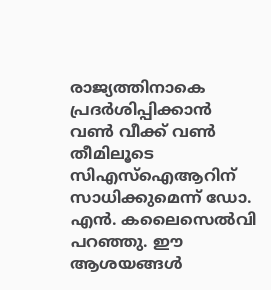രാജ്യത്തിനാകെ പ്രദർശിപ്പിക്കാൻ വൺ വീക്ക് വൺ തീമിലൂടെ സിഎസ്ഐആറിന് സാധിക്കുമെന്ന് ഡോ. എൻ. കലൈസെൽവി പറഞ്ഞു. ഈ ആശയങ്ങൾ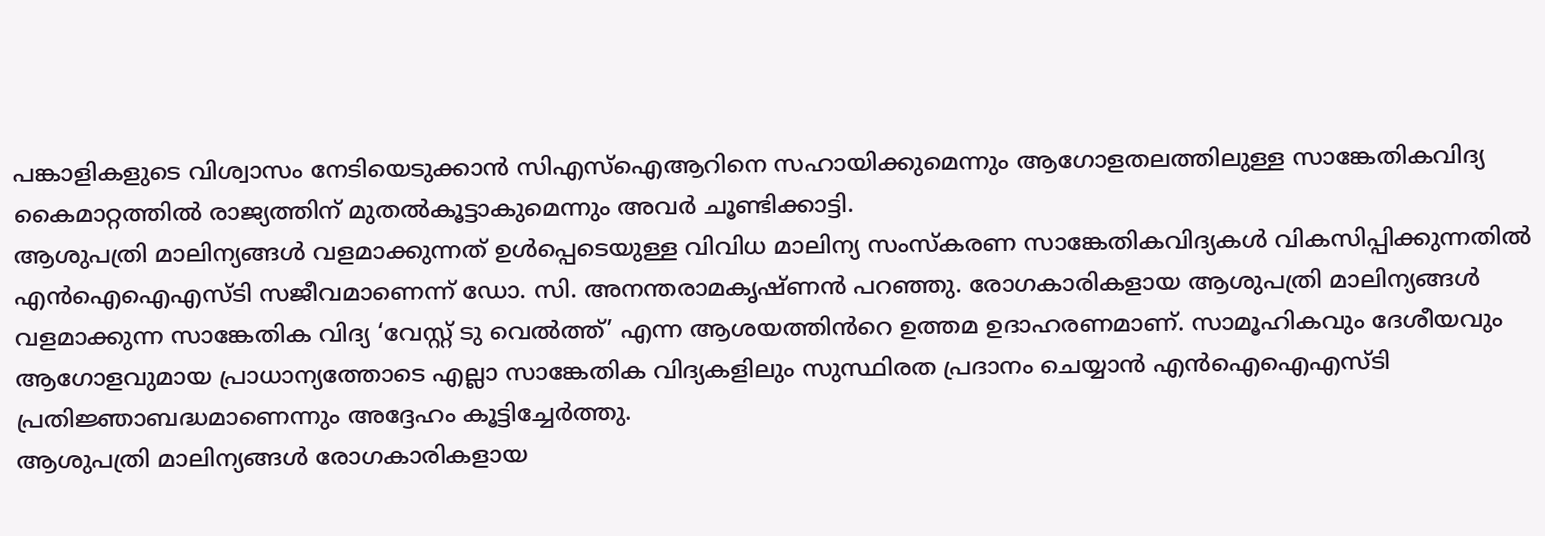പങ്കാളികളുടെ വിശ്വാസം നേടിയെടുക്കാൻ സിഎസ്ഐആറിനെ സഹായിക്കുമെന്നും ആഗോളതലത്തിലുള്ള സാങ്കേതികവിദ്യ കൈമാറ്റത്തിൽ രാജ്യത്തിന് മുതൽകൂട്ടാകുമെന്നും അവർ ചൂണ്ടിക്കാട്ടി.
ആശുപത്രി മാലിന്യങ്ങൾ വളമാക്കുന്നത് ഉൾപ്പെടെയുള്ള വിവിധ മാലിന്യ സംസ്കരണ സാങ്കേതികവിദ്യകൾ വികസിപ്പിക്കുന്നതിൽ എൻഐഐഎസ്ടി സജീവമാണെന്ന് ഡോ. സി. അനന്തരാമകൃഷ്ണൻ പറഞ്ഞു. രോഗകാരികളായ ആശുപത്രി മാലിന്യങ്ങൾ വളമാക്കുന്ന സാങ്കേതിക വിദ്യ ‘വേസ്റ്റ് ടു വെൽത്ത്’ എന്ന ആശയത്തിൻറെ ഉത്തമ ഉദാഹരണമാണ്. സാമൂഹികവും ദേശീയവും ആഗോളവുമായ പ്രാധാന്യത്തോടെ എല്ലാ സാങ്കേതിക വിദ്യകളിലും സുസ്ഥിരത പ്രദാനം ചെയ്യാൻ എൻഐഐഎസ്ടി പ്രതിജ്ഞാബദ്ധമാണെന്നും അദ്ദേഹം കൂട്ടിച്ചേർത്തു.
ആശുപത്രി മാലിന്യങ്ങൾ രോഗകാരികളായ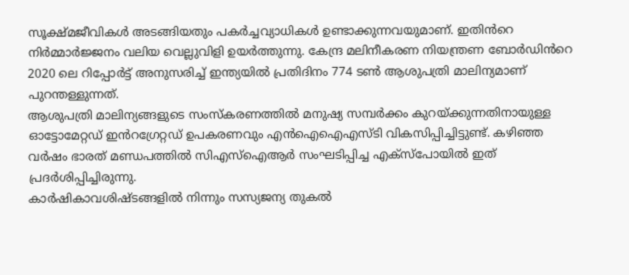സൂക്ഷ്മജീവികൾ അടങ്ങിയതും പകർച്ചവ്യാധികൾ ഉണ്ടാക്കുന്നവയുമാണ്. ഇതിൻറെ നിർമ്മാർജ്ജനം വലിയ വെല്ലുവിളി ഉയർത്തുന്നു. കേന്ദ്ര മലിനീകരണ നിയന്ത്രണ ബോർഡിൻറെ 2020 ലെ റിപ്പോർട്ട് അനുസരിച്ച് ഇന്ത്യയിൽ പ്രതിദിനം 774 ടൺ ആശുപത്രി മാലിന്യമാണ് പുറന്തള്ളുന്നത്.
ആശുപത്രി മാലിന്യങ്ങളുടെ സംസ്കരണത്തിൽ മനുഷ്യ സമ്പർക്കം കുറയ്ക്കുന്നതിനായുള്ള ഓട്ടോമേറ്റഡ് ഇൻറഗ്രേറ്റഡ് ഉപകരണവും എൻഐഐഎസ്ടി വികസിപ്പിച്ചിട്ടുണ്ട്. കഴിഞ്ഞ വർഷം ഭാരത് മണ്ഡപത്തിൽ സിഎസ്ഐആർ സംഘടിപ്പിച്ച എക്സ്പോയിൽ ഇത് പ്രദർശിപ്പിച്ചിരുന്നു.
കാർഷികാവശിഷ്ടങ്ങളിൽ നിന്നും സസ്യജന്യ തുകൽ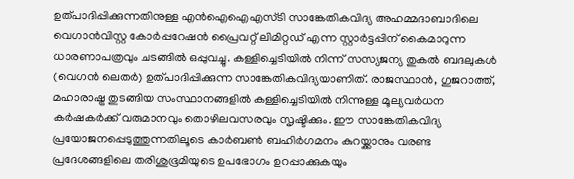ഉത്പാദിപ്പിക്കുന്നതിനുള്ള എൻഐഐഎസ്ടി സാങ്കേതികവിദ്യ അഹമ്മദാബാദിലെ വെഗാൻവിസ്റ്റ കോർപ്പറേഷൻ പ്രൈവറ്റ് ലിമിറ്റഡ് എന്ന സ്റ്റാർട്ടപ്പിന് കൈമാറുന്ന ധാരണാപത്രവും ചടങ്ങിൽ ഒപ്പുവച്ചു. കള്ളിച്ചെടിയിൽ നിന്ന് സസ്യജന്യ തുകൽ ബദലുകൾ (വെഗൻ ലെതർ) ഉത്പാദിപ്പിക്കുന്ന സാങ്കേതികവിദ്യയാണിത്. രാജസ്ഥാൻ, ഗുജറാത്ത്, മഹാരാഷ്ട്ര തുടങ്ങിയ സംസ്ഥാനങ്ങളിൽ കള്ളിച്ചെടിയിൽ നിന്നുള്ള മൂല്യവർധന കർഷകർക്ക് വരുമാനവും തൊഴിലവസരവും സൃഷ്ടിക്കും. ഈ സാങ്കേതികവിദ്യ പ്രയോജനപ്പെടുത്തുന്നതിലൂടെ കാർബൺ ബഹിർഗമനം കുറയ്ക്കാനും വരണ്ട പ്രദേശങ്ങളിലെ തരിശുഭൂമിയുടെ ഉപഭോഗം ഉറപ്പാക്കുകയും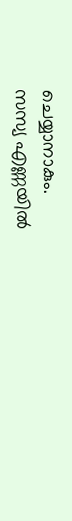ചെയ്യാനാകും.
സസ്യ എണ്ണയിൽ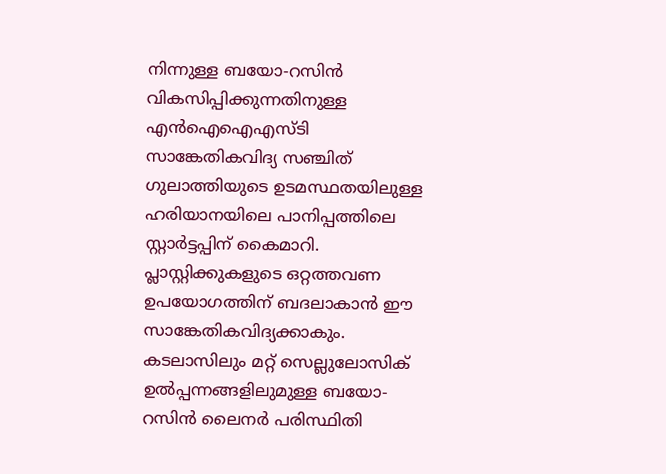നിന്നുള്ള ബയോ-റസിൻ വികസിപ്പിക്കുന്നതിനുള്ള എൻഐഐഎസ്ടി സാങ്കേതികവിദ്യ സഞ്ചിത് ഗുലാത്തിയുടെ ഉടമസ്ഥതയിലുള്ള ഹരിയാനയിലെ പാനിപ്പത്തിലെ സ്റ്റാർട്ടപ്പിന് കൈമാറി. പ്ലാസ്റ്റിക്കുകളുടെ ഒറ്റത്തവണ ഉപയോഗത്തിന് ബദലാകാൻ ഈ സാങ്കേതികവിദ്യക്കാകും. കടലാസിലും മറ്റ് സെല്ലുലോസിക് ഉൽപ്പന്നങ്ങളിലുമുള്ള ബയോ-റസിൻ ലൈനർ പരിസ്ഥിതി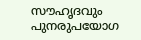സൗഹൃദവും പുനരുപയോഗ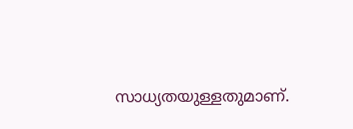സാധ്യതയുള്ളതുമാണ്.